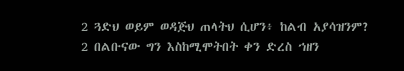2 ጓድህ ወይም ወዳጅህ ጠላትህ ሲሆን፥ ከልብ አያሳዝንም?
2 በልቡናው ግን እስከሚሞትበት ቀን ድረስ ኀዘን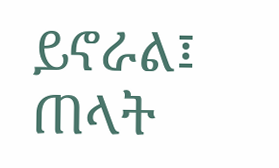ይኖራል፤ ጠላት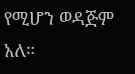የሚሆን ወዳጅም አለ።